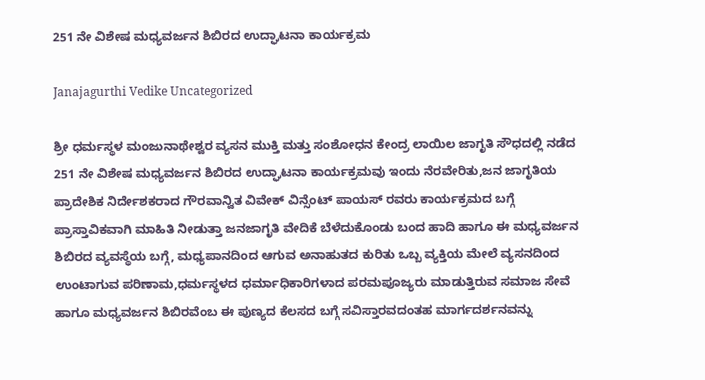251 ನೇ ವಿಶೇಷ ಮಧ್ಯವರ್ಜನ ಶಿಬಿರದ ಉದ್ಘಾಟನಾ ಕಾರ್ಯಕ್ರಮ

Janajagurthi Vedike Uncategorized

ಶ್ರೀ ಧರ್ಮಸ್ಥಳ ಮಂಜುನಾಥೇಶ್ವರ ವ್ಯಸನ ಮುಕ್ತಿ ಮತ್ತು ಸಂಶೋಧನ ಕೇಂದ್ರ ಲಾಯಿಲ ಜಾಗೃತಿ ಸೌಧದಲ್ಲಿ ನಡೆದ 251 ನೇ ವಿಶೇಷ ಮಧ್ಯವರ್ಜನ ಶಿಬಿರದ ಉದ್ಘಾಟನಾ ಕಾರ್ಯಕ್ರಮವು ಇಂದು ನೆರವೇರಿತು,ಜನ ಜಾಗೃತಿಯ ಪ್ರಾದೇಶಿಕ ನಿರ್ದೇಶಕರಾದ ಗೌರವಾನ್ವಿತ ವಿವೇಕ್ ವಿನ್ಸೆಂಟ್ ಪಾಯಸ್ ರವರು ಕಾರ್ಯಕ್ರಮದ ಬಗ್ಗೆ ಪ್ರಾಸ್ತಾವಿಕವಾಗಿ ಮಾಹಿತಿ ನೀಡುತ್ತಾ ಜನಜಾಗೃತಿ ವೇದಿಕೆ ಬೆಳೆದುಕೊಂಡು ಬಂದ ಹಾದಿ ಹಾಗೂ ಈ ಮಧ್ಯವರ್ಜನ ಶಿಬಿರದ ವ್ಯವಸ್ಥೆಯ ಬಗ್ಗೆ, ಮಧ್ಯಪಾನದಿಂದ ಆಗುವ ಅನಾಹುತದ ಕುರಿತು ಒಬ್ಬ ವ್ಯಕ್ತಿಯ ಮೇಲೆ ವ್ಯಸನದಿಂದ ಉಂಟಾಗುವ ಪರಿಣಾಮ,ಧರ್ಮಸ್ಥಳದ ಧರ್ಮಾಧಿಕಾರಿಗಳಾದ ಪರಮಪೂಜ್ಯರು ಮಾಡುತ್ತಿರುವ ಸಮಾಜ ಸೇವೆ ಹಾಗೂ ಮಧ್ಯವರ್ಜನ ಶಿಬಿರವೆಂಬ ಈ ಪುಣ್ಯದ ಕೆಲಸದ ಬಗ್ಗೆ ಸವಿಸ್ತಾರವದಂತಹ ಮಾರ್ಗದರ್ಶನವನ್ನು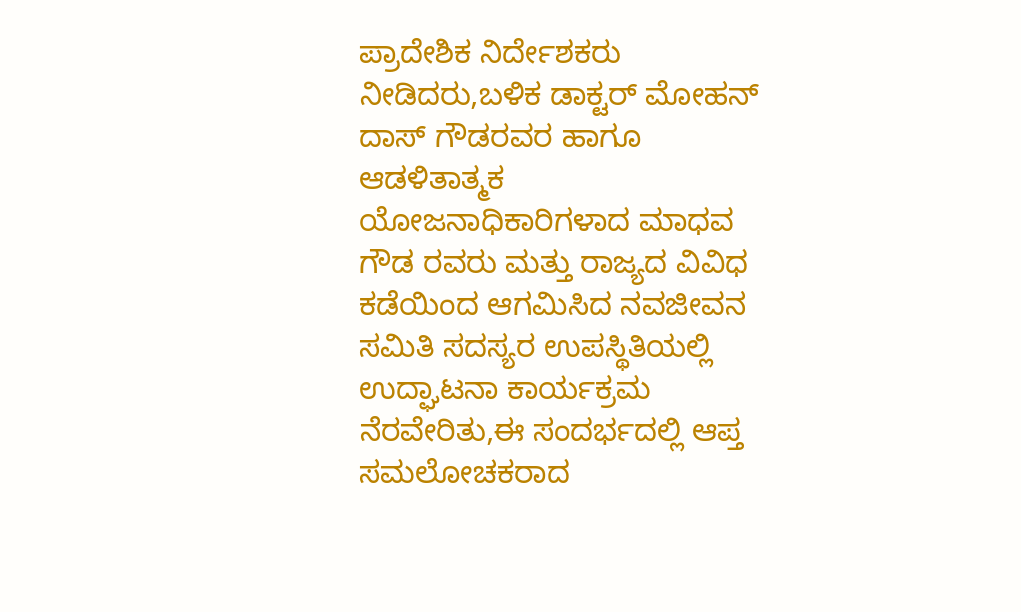ಪ್ರಾದೇಶಿಕ ನಿರ್ದೇಶಕರು ನೀಡಿದರು,ಬಳಿಕ ಡಾಕ್ಟರ್ ಮೋಹನ್ ದಾಸ್ ಗೌಡರವರ ಹಾಗೂ ಆಡಳಿತಾತ್ಮಕ ಯೋಜನಾಧಿಕಾರಿಗಳಾದ ಮಾಧವ ಗೌಡ ರವರು ಮತ್ತು ರಾಜ್ಯದ ವಿವಿಧ ಕಡೆಯಿಂದ ಆಗಮಿಸಿದ ನವಜೀವನ ಸಮಿತಿ ಸದಸ್ಯರ ಉಪಸ್ಥಿತಿಯಲ್ಲಿ ಉದ್ಘಾಟನಾ ಕಾರ್ಯಕ್ರಮ ನೆರವೇರಿತು,ಈ ಸಂದರ್ಭದಲ್ಲಿ ಆಪ್ತ ಸಮಲೋಚಕರಾದ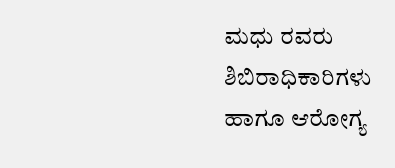ಮಧು ರವರು ಶಿಬಿರಾಧಿಕಾರಿಗಳು ಹಾಗೂ ಆರೋಗ್ಯ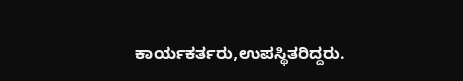ಕಾರ್ಯಕರ್ತರು,ಉಪಸ್ಥಿತರಿದ್ದರು.